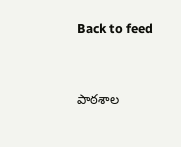Back to feed




పాఠశాల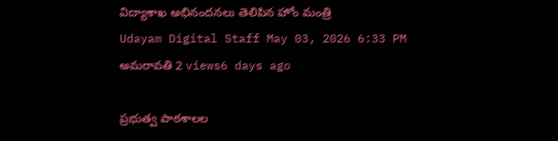విద్యాశాఖ అభినందనలు తెలిపిన హోం మంత్రి
Udayam Digital Staff May 03, 2026 6:33 PM అమరావతి 2 views6 days ago

ప్రభుత్వ పాఠశాలల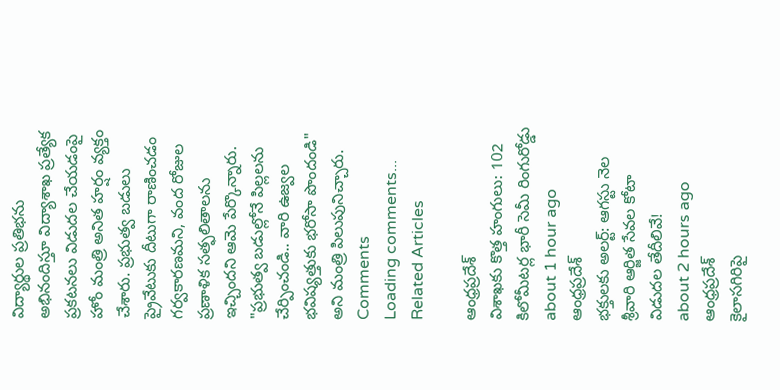విద్యార్థుల ప్రతిభను అభినందిస్తూ విద్యాశాఖ ప్రత్యేక ప్రకటనలు విడుదల చేయడంపై హోం మంత్రి అనిత హర్షం వ్యక్తం చేశారు. ప్రభుత్వ బడులు ప్రైవేటుకు దీటుగా రాణించడం గర్వకారణమని, వంద రోజుల ప్రణాళిక సత్ఫలితాలను ఇచ్చిందని ఆమె పేర్కొన్నారు. "ప్రభుత్వ బడుల్లోనే పిల్లలను చేర్పించండి.. వారి ఉజ్వల భవిష్యత్తుకు భరోసా పొందండి" అని మంత్రి పిలుపునిచ్చారు.
Comments
Loading comments...
Related Articles

ఆంధ్రప్రదేశ్
విశాఖకు కొత్త హంగులు: 102 కిలోమీటర్ల భారీ సెమీ రింగురోడ్డు
about 1 hour ago
ఆంధ్రప్రదేశ్
భక్తులకు అలర్ట్: ఆగస్టు నెల శ్రీవారి ఆర్జిత సేవల కోటా విడుదల తేదీలివే!
about 2 hours ago
ఆంధ్రప్రదేశ్
కైలాసగిరిపై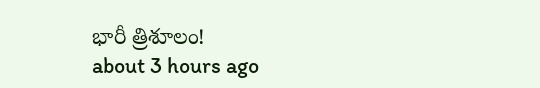భారీ త్రిశూలం!
about 3 hours ago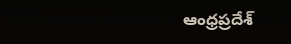ఆంధ్రప్రదేశ్